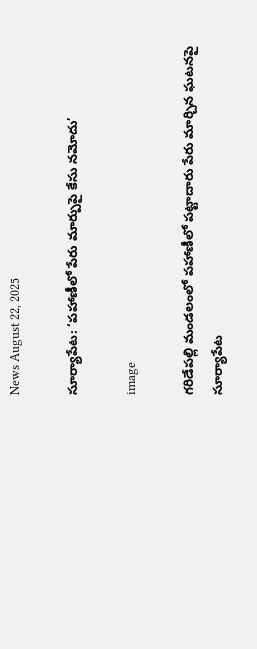News August 22, 2025

సూర్యాపేట: ‘పహాణీలో పేరు మార్పుపై కేసు నమోదు’

image

గరిడేపల్లి మండలంలో పహాణీలో పట్టాదారు పేరు మార్చిన ఘటనపై సూర్యాపేట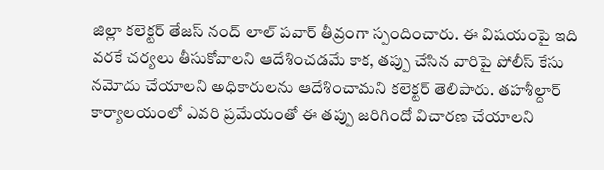జిల్లా కలెక్టర్ తేజస్ నంద్ లాల్ పవార్ తీవ్రంగా స్పందించారు. ఈ విషయంపై ఇది వరకే చర్యలు తీసుకోవాలని ఆదేశించడమే కాక, తప్పు చేసిన వారిపై పోలీస్ కేసు నమోదు చేయాలని అధికారులను ఆదేశించామని కలెక్టర్ తెలిపారు. తహశీల్దార్ కార్యాలయంలో ఎవరి ప్రమేయంతో ఈ తప్పు జరిగిందో విచారణ చేయాలని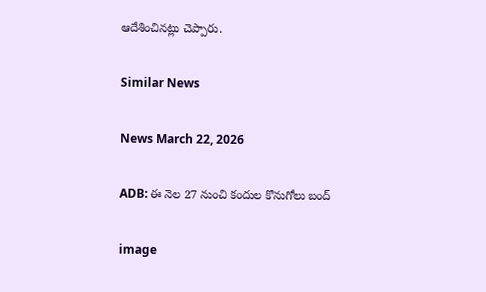ఆదేశించినట్లు చెప్పారు.

Similar News

News March 22, 2026

ADB: ఈ నెల 27 నుంచి కందుల కొనుగోలు బంద్

image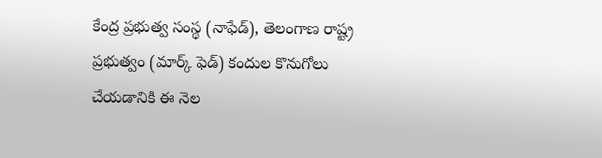కేంద్ర ప్రభుత్వ సంస్థ (నాఫేడ్), తెలంగాణ రాష్ట్ర ప్రభుత్వం (మార్క్ ఫెడ్) కందుల కొనుగోలు చేయడానికి ఈ నెల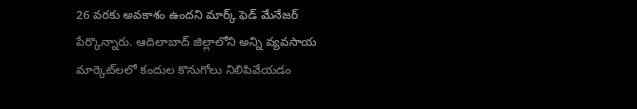26 వరకు అవకాశం ఉందని మార్క్ ఫెడ్ మేనేజర్ పేర్కొన్నారు. ఆదిలాబాద్ జిల్లాలోని అన్ని వ్యవసాయ మార్కెట్‌లలో కందుల కొనుగోలు నిలిపివేయడం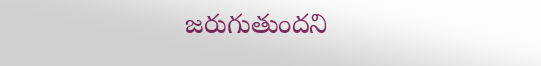జరుగుతుందని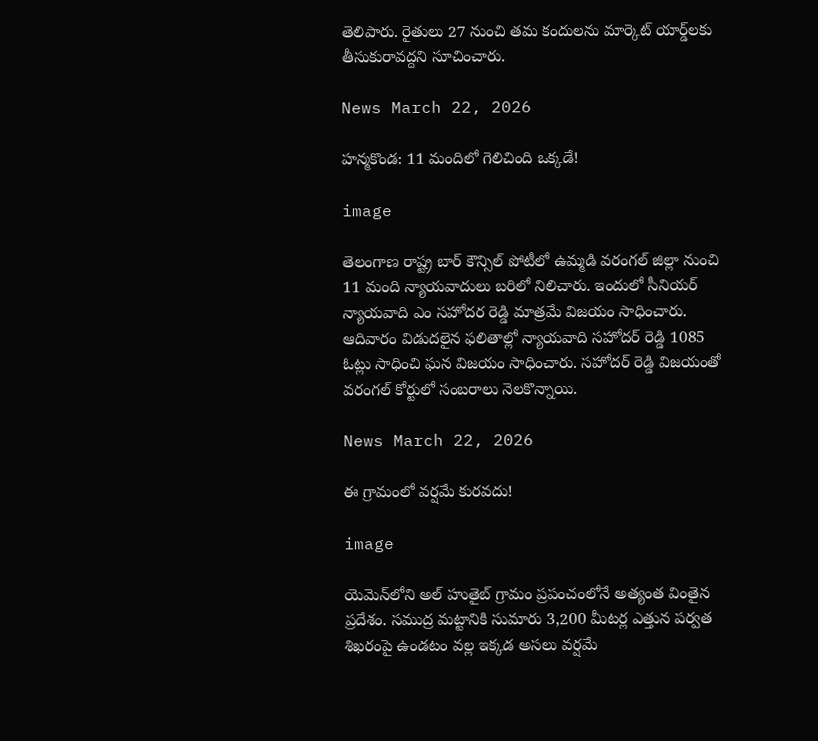తెలిపారు. రైతులు 27 నుంచి తమ కందులను మార్కెట్ యార్డ్‌లకు తీసుకురావద్దని సూచించారు.

News March 22, 2026

హన్మకొండ: 11 మందిలో గెలిచింది ఒక్కడే!

image

తెలంగాణ రాష్ట్ర బార్ కౌన్సిల్ పోటీలో ఉమ్మడి వరంగల్ జిల్లా నుంచి 11 మంది న్యాయవాదులు బరిలో నిలిచారు. ఇందులో సీనియర్ న్యాయవాది ఎం సహోదర రెడ్డి మాత్రమే విజయం సాధించారు. ఆదివారం విడుదలైన ఫలితాల్లో న్యాయవాది సహోదర్ రెడ్డి 1085 ఓట్లు సాధించి ఘన విజయం సాధించారు. సహోదర్ రెడ్డి విజయంతో వరంగల్ కోర్టులో సంబరాలు నెలకొన్నాయి.

News March 22, 2026

ఈ గ్రామంలో వర్షమే కురవదు!

image

యెమెన్‌లోని అల్ హుతైబ్ గ్రామం ప్రపంచంలోనే అత్యంత వింతైన ప్రదేశం. సముద్ర మట్టానికి సుమారు 3,200 మీటర్ల ఎత్తున పర్వత శిఖరంపై ఉండటం వల్ల ఇక్కడ అసలు వర్షమే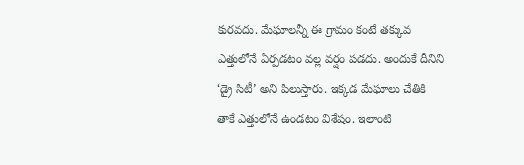కురవదు. మేఘాలన్నీ ఈ గ్రామం కంటే తక్కువ ఎత్తులోనే ఏర్పడటం వల్ల వర్షం పడదు. అందుకే దీనిని ‘డ్రై సిటీ’ అని పిలుస్తారు. ఇక్కడ మేఘాలు చేతికి తాకే ఎత్తులోనే ఉండటం విశేషం. ఇలాంటి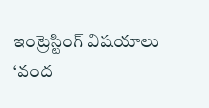ఇంట్రెస్టింగ్ విషయాలు ‘వంద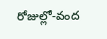రోజుల్లో-వంద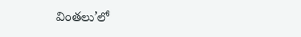వింతలు’లో